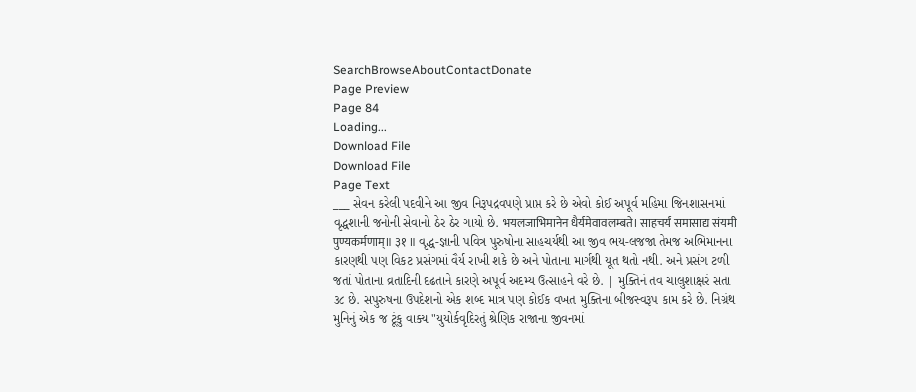SearchBrowseAboutContactDonate
Page Preview
Page 84
Loading...
Download File
Download File
Page Text
___ સેવન કરેલી પદવીને આ જીવ નિરૂપદ્રવપણે પ્રાપ્ત કરે છે એવો કોઈ અપૂર્વ મહિમા જિનશાસનમાં વૃદ્ધશાની જનોની સેવાનો ઠેર ઠેર ગાયો છે. भयलजाभिमानेन धैर्यमेवावलम्बते। साहचर्यं समासाद्य संयमी पुण्यकर्मणाम्॥ ३१ ॥ વૃદ્ધ-જ્ઞાની પવિત્ર પુરુષોના સાહચર્યથી આ જીવ ભય-લજજા તેમજ અભિમાનના કારણથી પણ વિકટ પ્રસંગમાં વૈર્ય રાખી શકે છે અને પોતાના માર્ગથી યૂત થતો નથી. અને પ્રસંગ ટળી જતાં પોતાના વ્રતાદિની દઢતાને કારણે અપૂર્વ અદમ્ય ઉત્સાહને વરે છે. | મુક્તિનં તવ ચાલુશાક્ષરં સતા ૩૮ છે. સપુરુષના ઉપદેશનો એક શબ્દ માત્ર પણ કોઈક વખત મુક્તિના બીજસ્વરૂપ કામ કરે છે. નિગ્રંથ મુનિનું એક જ ટૂંકુ વાક્ય "યુયોર્કવૃદિરતું શ્રેણિક રાજાના જીવનમાં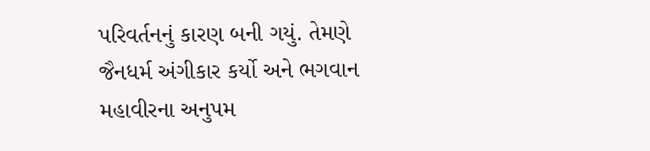પરિવર્તનનું કારણ બની ગયું. તેમણે જૈનધર્મ અંગીકાર કર્યો અને ભગવાન મહાવીરના અનુપમ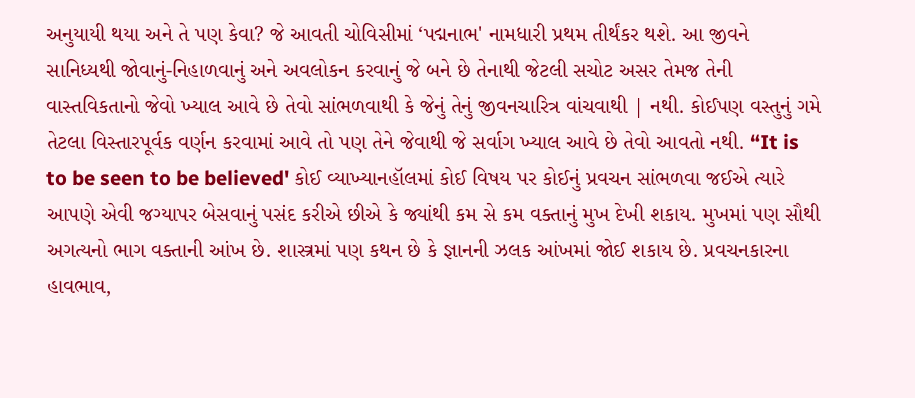અનુયાયી થયા અને તે પણ કેવા? જે આવતી ચોવિસીમાં ‘પદ્મનાભ' નામધારી પ્રથમ તીર્થંકર થશે. આ જીવને સાનિધ્યથી જોવાનું-નિહાળવાનું અને અવલોકન કરવાનું જે બને છે તેનાથી જેટલી સચોટ અસર તેમજ તેની વાસ્તવિકતાનો જેવો ખ્યાલ આવે છે તેવો સાંભળવાથી કે જેનું તેનું જીવનચારિત્ર વાંચવાથી | નથી. કોઈપણ વસ્તુનું ગમે તેટલા વિસ્તારપૂર્વક વર્ણન કરવામાં આવે તો પણ તેને જેવાથી જે સર્વાગ ખ્યાલ આવે છે તેવો આવતો નથી. “It is to be seen to be believed' કોઈ વ્યાખ્યાનહૉલમાં કોઈ વિષય પર કોઈનું પ્રવચન સાંભળવા જઈએ ત્યારે આપણે એવી જગ્યાપર બેસવાનું પસંદ કરીએ છીએ કે જ્યાંથી કમ સે કમ વક્તાનું મુખ દેખી શકાય. મુખમાં પણ સૌથી અગત્યનો ભાગ વક્તાની આંખ છે. શાસ્ત્રમાં પણ કથન છે કે જ્ઞાનની ઝલક આંખમાં જોઈ શકાય છે. પ્રવચનકારના હાવભાવ,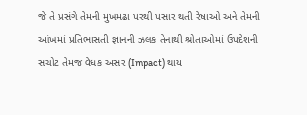જે તે પ્રસંગે તેમની મુખમઢા પરથી પસાર થતી રેષાઓ અને તેમની આંખમાં પ્રતિભાસતી જ્ઞાનની ઝલક તેનાથી શ્રોતાઓમાં ઉપદેશની સચોટ તેમજ વેધક અસર (Impact) થાય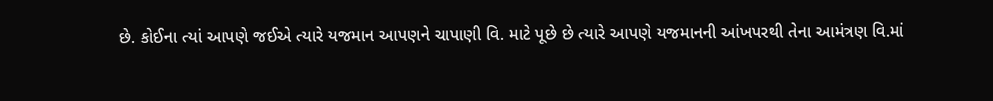છે. કોઈના ત્યાં આપણે જઈએ ત્યારે યજમાન આપણને ચાપાણી વિ. માટે પૂછે છે ત્યારે આપણે યજમાનની આંખપરથી તેના આમંત્રણ વિ.માં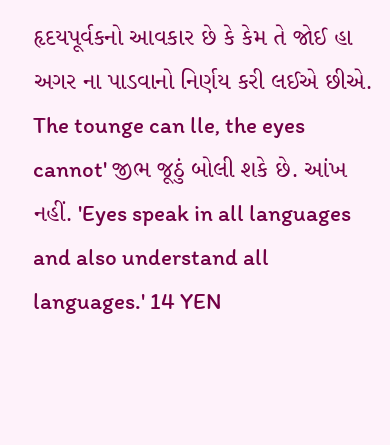હૃદયપૂર્વકનો આવકાર છે કે કેમ તે જોઈ હા અગર ના પાડવાનો નિર્ણય કરી લઈએ છીએ. The tounge can lle, the eyes cannot' જીભ જૂઠું બોલી શકે છે. આંખ નહીં. 'Eyes speak in all languages and also understand all languages.' 14 YEN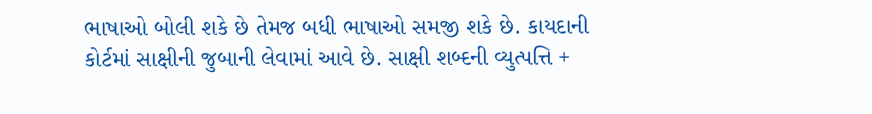ભાષાઓ બોલી શકે છે તેમજ બધી ભાષાઓ સમજી શકે છે. કાયદાની કોર્ટમાં સાક્ષીની જુબાની લેવામાં આવે છે. સાક્ષી શબ્દની વ્યુત્પત્તિ +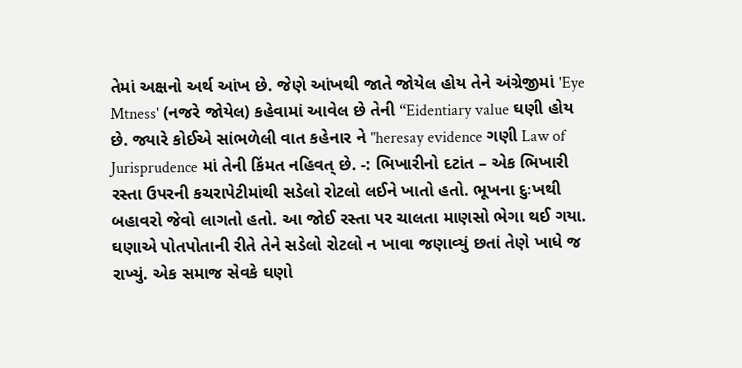તેમાં અક્ષનો અર્થ આંખ છે. જેણે આંખથી જાતે જોયેલ હોય તેને અંગ્રેજીમાં 'Eye Mtness' (નજરે જોયેલ) કહેવામાં આવેલ છે તેની “Eidentiary value ઘણી હોય છે. જ્યારે કોઈએ સાંભળેલી વાત કહેનાર ને "heresay evidence ગણી Law of Jurisprudence માં તેની કિંમત નહિવત્ છે. -: ભિખારીનો દટાંત – એક ભિખારી રસ્તા ઉપરની કચરાપેટીમાંથી સડેલો રોટલો લઈને ખાતો હતો. ભૂખના દુઃખથી બહાવરો જેવો લાગતો હતો. આ જોઈ રસ્તા પર ચાલતા માણસો ભેગા થઈ ગયા. ઘણાએ પોતપોતાની રીતે તેને સડેલો રોટલો ન ખાવા જણાવ્યું છતાં તેણે ખાધે જ રાખ્યું. એક સમાજ સેવકે ઘણો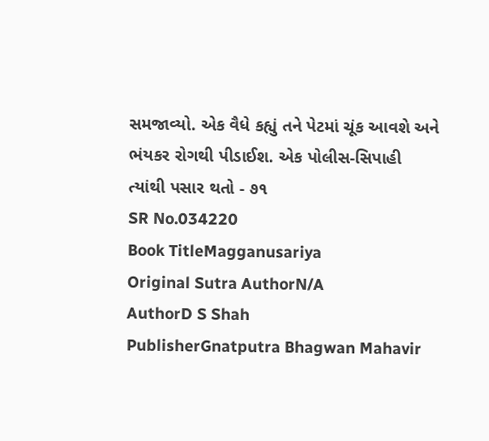સમજાવ્યો. એક વૈધે કહ્યું તને પેટમાં ચૂંક આવશે અને ભંયકર રોગથી પીડાઈશ. એક પોલીસ-સિપાહી ત્યાંથી પસાર થતો - ૭૧
SR No.034220
Book TitleMagganusariya
Original Sutra AuthorN/A
AuthorD S Shah
PublisherGnatputra Bhagwan Mahavir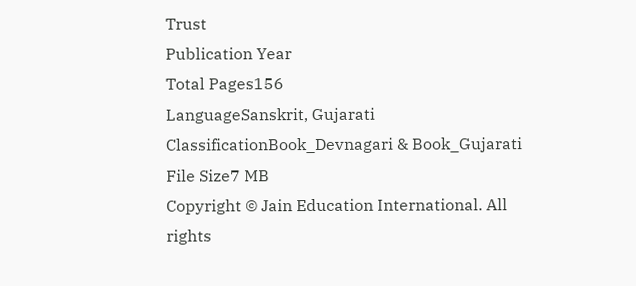Trust
Publication Year
Total Pages156
LanguageSanskrit, Gujarati
ClassificationBook_Devnagari & Book_Gujarati
File Size7 MB
Copyright © Jain Education International. All rights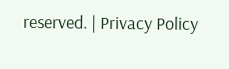reserved. | Privacy Policy